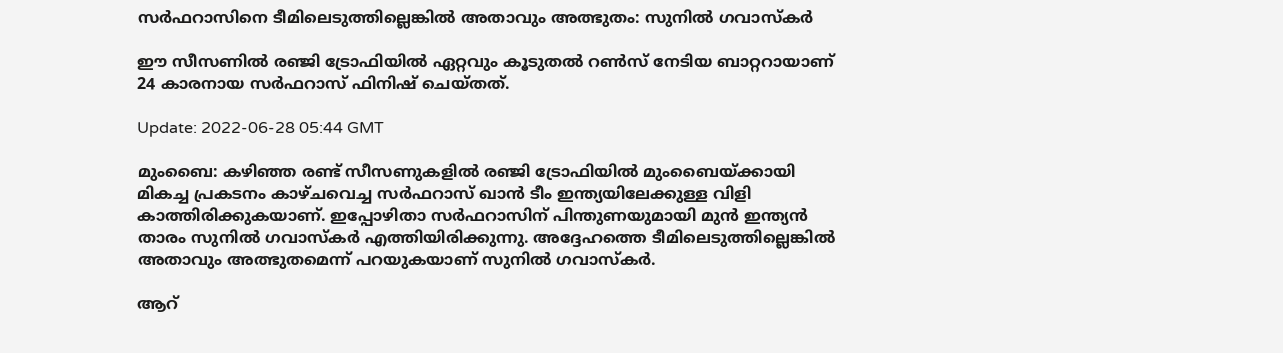സർഫറാസിനെ ടീമിലെടുത്തില്ലെങ്കിൽ അതാവും അത്ഭുതം: സുനിൽ ഗവാസ്‌കർ

ഈ സീസണിൽ രഞ്ജി ട്രോഫിയിൽ ഏറ്റവും കൂടുതൽ റൺസ് നേടിയ ബാറ്ററായാണ് 24 കാരനായ സര്‍ഫറാസ് ഫിനിഷ് ചെയ്തത്.

Update: 2022-06-28 05:44 GMT

മുംബൈ: കഴിഞ്ഞ രണ്ട് സീസണുകളിൽ രഞ്ജി ട്രോഫിയിൽ മുംബൈയ്‌ക്കായി മികച്ച പ്രകടനം കാഴ്ചവെച്ച സര്‍ഫറാസ് ഖാന്‍ ടീം ഇന്ത്യയിലേക്കുള്ള വിളി കാത്തിരിക്കുകയാണ്. ഇപ്പോഴിതാ സര്‍ഫറാസിന് പിന്തുണയുമായി മുന്‍ ഇന്ത്യന്‍ താരം സുനില്‍ ഗവാസ്കര്‍ എത്തിയിരിക്കുന്നു. അദ്ദേഹത്തെ ടീമിലെടുത്തില്ലെങ്കില്‍ അതാവും അത്ഭുതമെന്ന് പറയുകയാണ് സുനില്‍ ഗവാസ്കര്‍.

ആറ്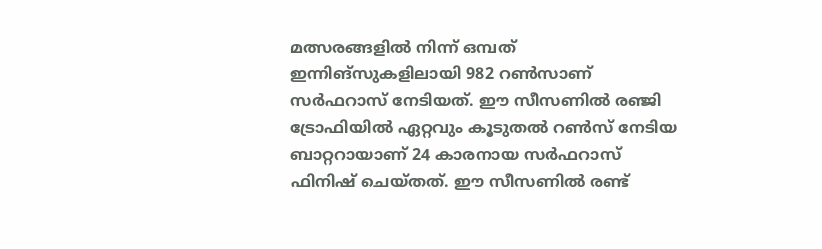മത്സരങ്ങളിൽ നിന്ന് ഒമ്പത് ഇന്നിങ്സുകളിലായി 982 റൺസാണ് സര്‍ഫറാസ് നേടിയത്. ഈ സീസണിൽ രഞ്ജി ട്രോഫിയിൽ ഏറ്റവും കൂടുതൽ റൺസ് നേടിയ ബാറ്ററായാണ് 24 കാരനായ സര്‍ഫറാസ് ഫിനിഷ് ചെയ്തത്. ഈ സീസണിൽ രണ്ട്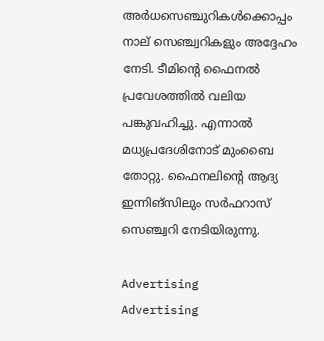അർധസെഞ്ചുറികൾക്കൊപ്പം നാല് സെഞ്ച്വറികളും അദ്ദേഹം നേടി. ടീമിന്റെ ഫൈനല്‍ പ്രവേശത്തില്‍ വലിയ പങ്കുവഹിച്ചു. എന്നാല്‍ മധ്യപ്രദേശിനോട് മുംബൈ തോറ്റു. ഫൈനലിന്റെ ആദ്യ ഇന്നിങ്സിലും സര്‍ഫറാസ് സെഞ്ച്വറി നേടിയിരുന്നു.

Advertising
Advertising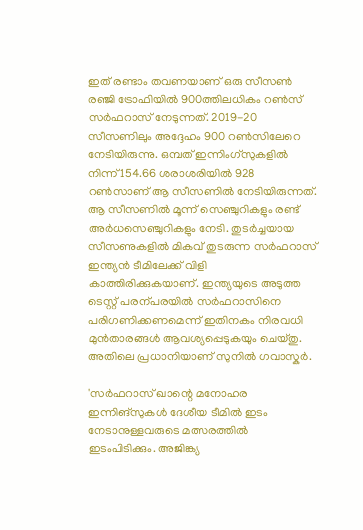ഇത് രണ്ടാം തവണയാണ് ഒരു സീസണ്‍ രഞ്ജി ട്രോഫിയില്‍ 900ത്തിലധികം റണ്‍സ് സര്‍ഫറാസ് നേടുന്നത്. 2019-20 സീസണിലും അദ്ദേഹം 900 റൺസിലേറെ നേടിയിരുന്നു. ഒമ്പത് ഇന്നിംഗ്‌സുകളിൽ നിന്ന് 154.66 ശരാശരിയിൽ 928 റൺസാണ് ആ സീസണില്‍ നേടിയിരുന്നത്. ആ സീസണിൽ മൂന്ന് സെഞ്ചുറികളും രണ്ട് അർധസെഞ്ചുറികളും നേടി. തുടര്‍ച്ചയായ സീസണുകളില്‍ മികവ് തുടരുന്ന സര്‍ഫറാസ് ഇന്ത്യന്‍ ടീമിലേക്ക് വിളി കാത്തിരിക്കുകയാണ്. ഇന്ത്യയുടെ അടുത്ത ടെസ്റ്റ് പരന്പരയില്‍ സര്‍ഫറാസിനെ പരിഗണിക്കണമെന്ന് ഇതിനകം നിരവധി മുന്‍താരങ്ങള്‍ ആവശ്യപ്പെടുകയും ചെയ്തു. അതിലെ പ്രധാനിയാണ് സുനില്‍ ഗവാസ്കര്‍.

'സർഫറാസ് ഖാന്റെ മനോഹര ഇന്നിങ്സുകള്‍ ദേശീയ ടീമിൽ ഇടം നേടാനുള്ളവരുടെ മത്സരത്തില്‍ ഇടംപിടിക്കും. അജിങ്ക്യ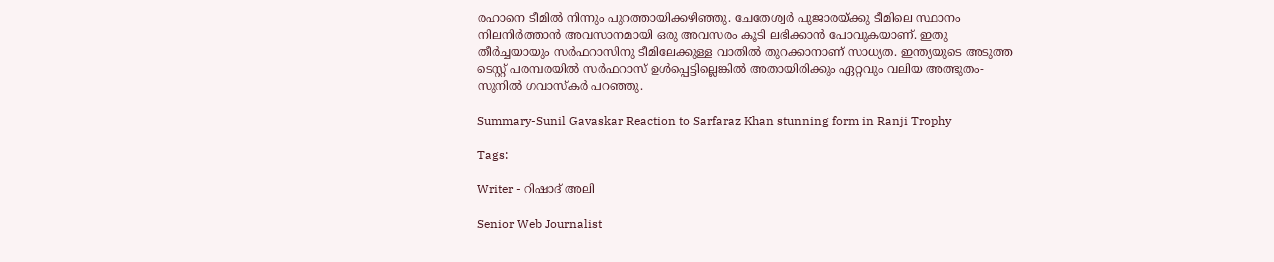രഹാനെ ടീമില്‍ നിന്നും പുറത്തായിക്കഴിഞ്ഞു. ചേതേശ്വര്‍ പുജാരയ്ക്കു ടീമിലെ സ്ഥാനം നിലനിര്‍ത്താന്‍ അവസാനമായി ഒരു അവസരം കൂടി ലഭിക്കാന്‍ പോവുകയാണ്. ഇതു തീര്‍ച്ചയായും സര്‍ഫറാസിനു ടീമിലേക്കുള്ള വാതില്‍ തുറക്കാനാണ് സാധ്യത. ഇന്ത്യയുടെ അടുത്ത ടെസ്റ്റ് പരമ്പരയില്‍ സര്‍ഫറാസ് ഉള്‍പ്പെട്ടില്ലെങ്കില്‍ അതായിരിക്കും ഏറ്റവും വലിയ അത്ഭുതം- സുനില്‍ ഗവാസ്കര്‍ പറഞ്ഞു.

Summary-Sunil Gavaskar Reaction to Sarfaraz Khan stunning form in Ranji Trophy

Tags:

Writer - റിഷാദ് അലി

Senior Web Journalist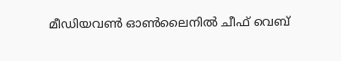മീഡിയവൺ ഓൺലൈനിൽ ചീഫ് വെബ്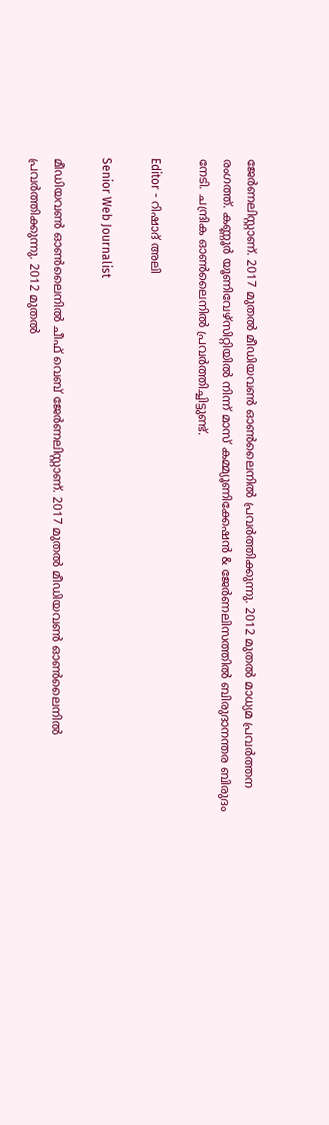ജേർണലിസ്റ്റാണ്. 2017 മുതൽ മീഡിയവൺ ഓൺലൈനിൽ പ്രവർത്തിക്കുന്നു. 2012 മുതൽ മാധ്യമ പ്രവർത്തന രംഗത്ത്. കണ്ണൂര്‍ യൂണിവേഴ്‌സിറ്റിയിൽ നിന്ന് മാസ് കമ്മ്യൂണിക്കേഷന്‍ & ജേര്‍ണലിസത്തില്‍ ബിരുദാനന്തര ബിരുദം നേടി. ചന്ദ്രിക ഓണ്‍ലൈനില്‍ പ്രവര്‍ത്തിച്ചിട്ടുണ്ട്.

Editor - റിഷാദ് അലി

Senior Web Journalist

മീഡിയവൺ ഓൺലൈനിൽ ചീഫ് വെബ് ജേർണലിസ്റ്റാണ്. 2017 മുതൽ മീഡിയവൺ ഓൺലൈനിൽ പ്രവർത്തിക്കുന്നു. 2012 മുതൽ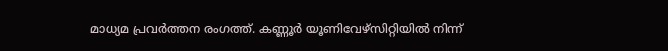മാധ്യമ പ്രവർത്തന രംഗത്ത്. കണ്ണൂര്‍ യൂണിവേഴ്‌സിറ്റിയിൽ നിന്ന്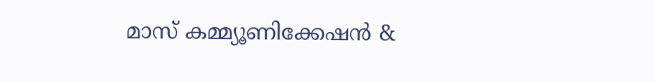മാസ് കമ്മ്യൂണിക്കേഷന്‍ &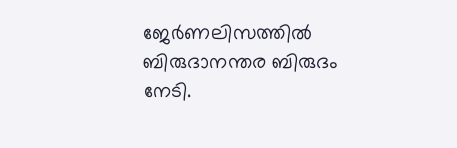ജേര്‍ണലിസത്തില്‍ ബിരുദാനന്തര ബിരുദം നേടി.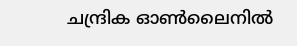ചന്ദ്രിക ഓണ്‍ലൈനില്‍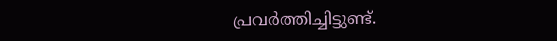പ്രവര്‍ത്തിച്ചിട്ടുണ്ട്.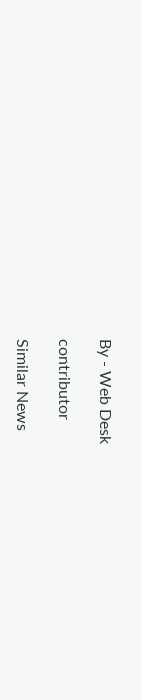By - Web Desk

contributor

Similar News